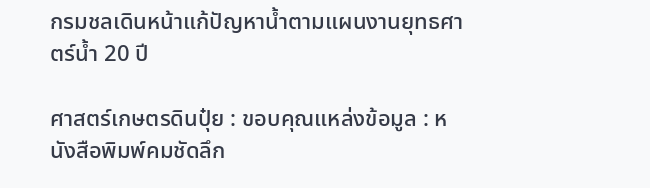กรมชลเดินหน้าแก้ปัญหาน้ำตามแผนงานยุทธศาตร์น้ำ 20 ปี

ศาสตร์เกษตรดินปุ๋ย : ขอบคุณแหล่งข้อมูล : หนังสือพิมพ์คมชัดลึก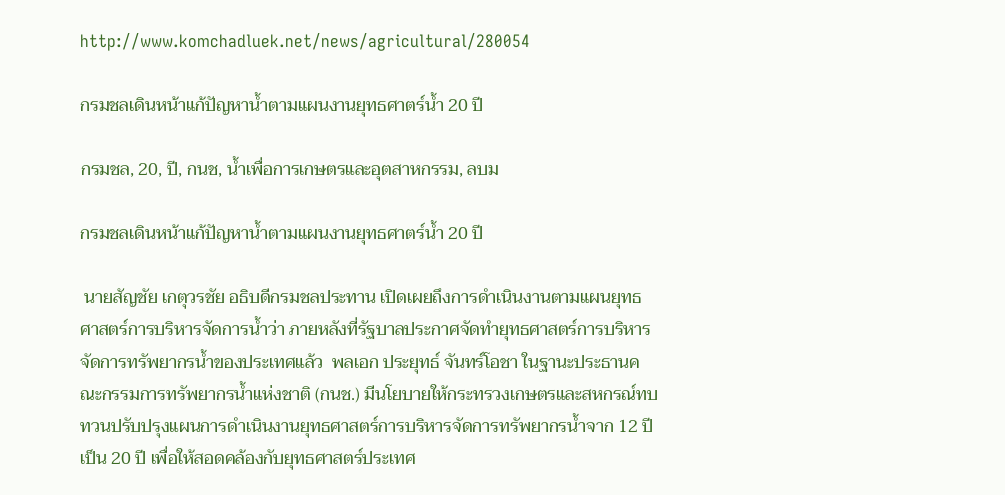http://www.komchadluek.net/news/agricultural/280054

กรมชลเดินหน้าแก้ปัญหาน้ำตามแผนงานยุทธศาตร์น้ำ 20 ปี

กรมชล, 20, ปี, กนช, น้ำเพื่อการเกษตรและอุตสาหกรรม, ลบม

กรมชลเดินหน้าแก้ปัญหาน้ำตามแผนงานยุทธศาตร์น้ำ 20 ปี

 นายสัญชัย เกตุวรชัย อธิบดีกรมชลประทาน เปิดเผยถึงการดำเนินงานตามแผนยุทธศาสตร์การบริหารจัดการน้ำว่า ภายหลังที่รัฐบาลประกาศจัดทำยุทธศาสตร์การบริหารจัดการทรัพยากรน้ำของประเทศแล้ว  พลเอก ประยุทธ์ จันทร์โอชา ในฐานะประธานคณะกรรมการทรัพยากรน้ำแห่งชาติ (กนช.) มีนโยบายให้กระทรวงเกษตรและสหกรณ์ทบทวนปรับปรุงแผนการดำเนินงานยุทธศาสตร์การบริหารจัดการทรัพยากรน้ำจาก 12 ปี เป็น 20 ปี เพื่อให้สอดคล้องกับยุทธศาสตร์ประเทศ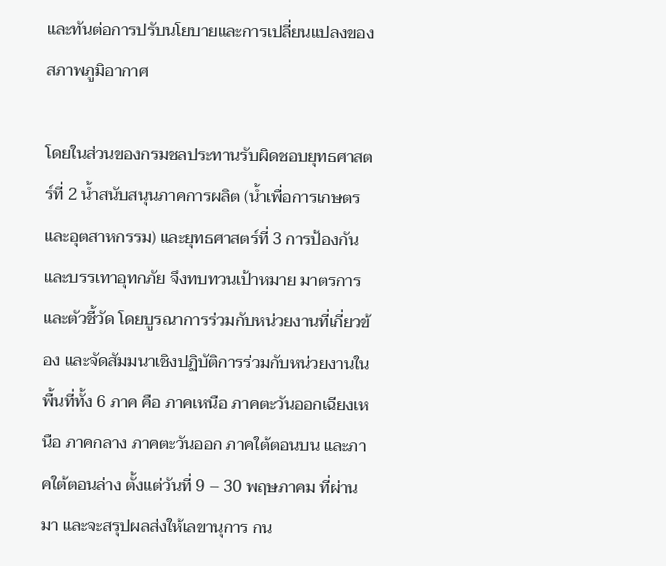และทันต่อการปรับนโยบายและการเปลี่ยนแปลงของสภาพภูมิอากาศ

โดยในส่วนของกรมชลประทานรับผิดชอบยุทธศาสตร์ที่ 2 น้ำสนับสนุนภาคการผลิต (น้ำเพื่อการเกษตรและอุตสาหกรรม) และยุทธศาสตร์ที่ 3 การป้องกันและบรรเทาอุทกภัย จึงทบทวนเป้าหมาย มาตรการ และตัวชี้วัด โดยบูรณาการร่วมกับหน่วยงานที่เกี่ยวข้อง และจัดสัมมนาเชิงปฏิบัติการร่วมกับหน่วยงานในพื้นที่ทั้ง 6 ภาค คือ ภาคเหนือ ภาคตะวันออกเฉียงเหนือ ภาคกลาง ภาคตะวันออก ภาคใต้ตอนบน และภาคใต้ตอนล่าง ตั้งแต่วันที่ 9 – 30 พฤษภาคม ที่ผ่านมา และจะสรุปผลส่งให้เลขานุการ กน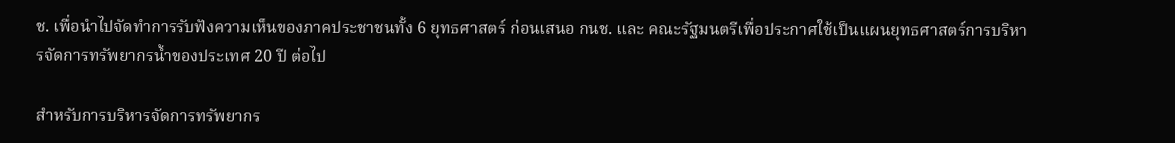ช. เพื่อนำไปจัดทำการรับฟังความเห็นของภาคประชาชนทั้ง 6 ยุทธศาสตร์ ก่อนเสนอ กนช. และ คณะรัฐมนตรีเพื่อประกาศใช้เป็นแผนยุทธศาสตร์การบริหารจัดการทรัพยากรน้ำของประเทศ 20 ปี ต่อไป

สำหรับการบริหารจัดการทรัพยากร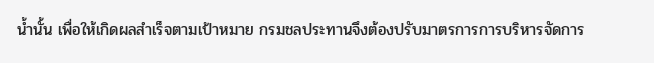น้ำนั้น เพื่อให้เกิดผลสำเร็จตามเป้าหมาย กรมชลประทานจึงต้องปรับมาตรการการบริหารจัดการ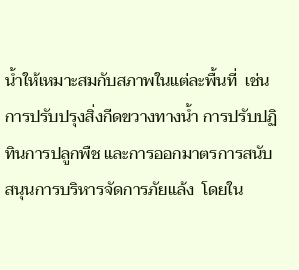น้ำให้เหมาะสมกับสภาพในแต่ละพื้นที่  เช่น การปรับปรุงสิ่งกีดขวางทางน้ำ การปรับปฏิทินการปลูกพืช และการออกมาตรการสนับสนุนการบริหารจัดการภัยแล้ง  โดยใน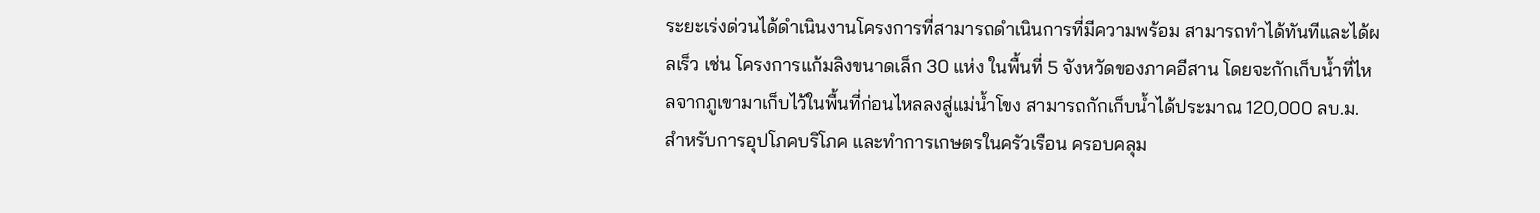ระยะเร่งด่วนได้ดำเนินงานโครงการที่สามารถดำเนินการที่มีความพร้อม สามารถทำได้ทันทีและได้ผลเร็ว เช่น โครงการแก้มลิงขนาดเล็ก 30 แห่ง ในพื้นที่ 5 จังหวัดของภาคอีสาน โดยจะกักเก็บน้ำที่ไหลจากภูเขามาเก็บไว้ในพื้นที่ก่อนไหลลงสู่แม่น้ำโขง สามารถกักเก็บน้ำได้ประมาณ 120,000 ลบ.ม. สำหรับการอุปโภคบริโภค และทำการเกษตรในครัวเรือน ครอบคลุม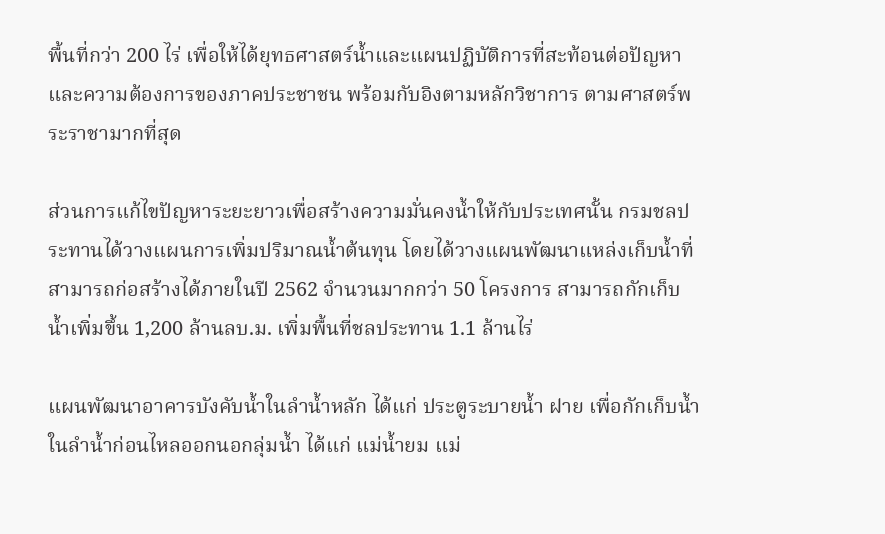พื้นที่กว่า 200 ไร่ เพื่อให้ได้ยุทธศาสตร์น้ำและแผนปฏิบัติการที่สะท้อนต่อปัญหาและความต้องการของภาคประชาชน พร้อมกับอิงตามหลักวิชาการ ตามศาสตร์พระราชามากที่สุด

ส่วนการแก้ไขปัญหาระยะยาวเพื่อสร้างความมั่นคงน้ำให้กับประเทศนั้น กรมชลประทานได้วางแผนการเพิ่มปริมาณน้ำต้นทุน โดยได้วางแผนพัฒนาแหล่งเก็บน้ำที่สามารถก่อสร้างได้ภายในปี 2562 จำนวนมากกว่า 50 โครงการ สามารถกักเก็บน้ำเพิ่มขึ้น 1,200 ล้านลบ.ม. เพิ่มพื้นที่ชลประทาน 1.1 ล้านไร่

แผนพัฒนาอาคารบังคับน้ำในลำน้ำหลัก ได้แก่ ประตูระบายน้ำ ฝาย เพื่อกักเก็บน้ำในลำน้ำก่อนไหลออกนอกลุ่มน้ำ ได้แก่ แม่น้ำยม แม่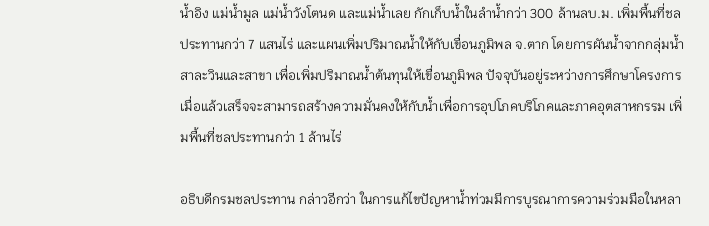น้ำอิง แม่น้ำมูล แม่น้ำวังโตนด และแม่น้ำเลย กักเก็บน้ำในลำน้ำกว่า 300 ล้านลบ.ม. เพิ่มพื้นที่ชลประทานกว่า 7 แสนไร่ และแผนเพิ่มปริมาณน้ำให้กับเขื่อนภูมิพล จ.ตาก โดยการผันน้ำจากกลุ่มน้ำสาละวินและสาขา เพื่อเพิ่มปริมาณน้ำต้นทุนให้เขื่อนภูมิพล ปัจจุบันอยู่ระหว่างการศึกษาโครงการ เมื่อแล้วเสร็จจะสามารถสร้างความมั่นคงให้กับน้ำเพื่อการอุปโภคบริโภคและภาคอุตสาหกรรม เพิ่มพื้นที่ชลประทานกว่า 1 ล้านไร่

อธิบดีกรมชลประทาน กล่าวอีกว่า ในการแก้ไขปัญหาน้ำท่วมมีการบูรณาการความร่วมมือในหลา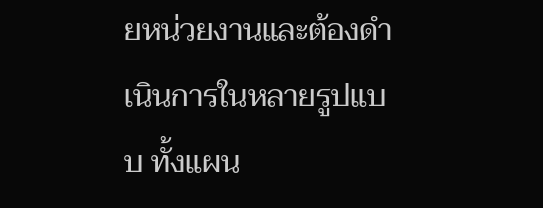ยหน่วยงานและต้องดำเนินการในหลายรูปแบบ ทั้งแผน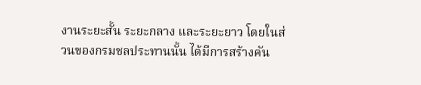งานระยะสั้น ระยะกลาง และระยะยาว โดยในส่วนของกรมชลประทานนั้น ได้มีการสร้างคัน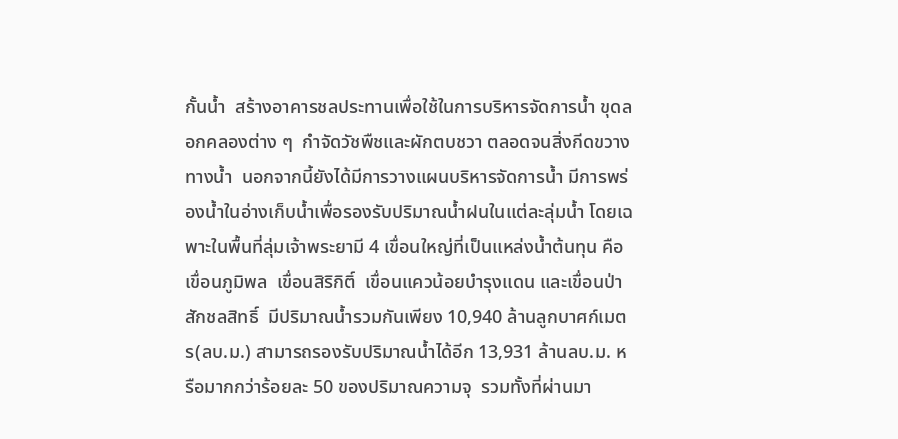กั้นน้ำ  สร้างอาคารชลประทานเพื่อใช้ในการบริหารจัดการน้ำ ขุดลอกคลองต่าง ๆ  กำจัดวัชพืชและผักตบชวา ตลอดจนสิ่งกีดขวางทางน้ำ  นอกจากนี้ยังได้มีการวางแผนบริหารจัดการน้ำ มีการพร่องน้ำในอ่างเก็บน้ำเพื่อรองรับปริมาณน้ำฝนในแต่ละลุ่มน้ำ โดยเฉพาะในพื้นที่ลุ่มเจ้าพระยามี 4 เขื่อนใหญ่ที่เป็นแหล่งน้ำต้นทุน คือ เขื่อนภูมิพล  เขื่อนสิริกิติ์  เขื่อนแควน้อยบำรุงแดน และเขื่อนป่าสักชลสิทธิ์  มีปริมาณน้ำรวมกันเพียง 10,940 ล้านลูกบาศก์เมตร(ลบ.ม.) สามารถรองรับปริมาณน้ำได้อีก 13,931 ล้านลบ.ม. หรือมากกว่าร้อยละ 50 ของปริมาณความจุ  รวมทั้งที่ผ่านมา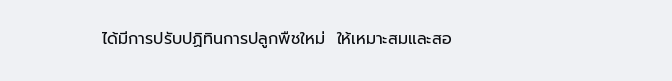ได้มีการปรับปฏิทินการปลูกพืชใหม่  ให้เหมาะสมและสอ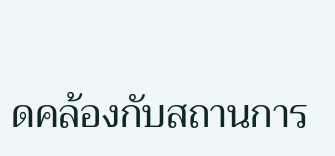ดคล้องกับสถานการ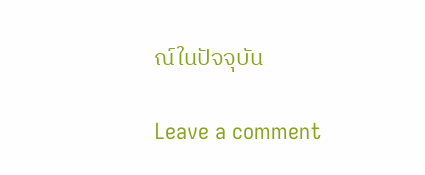ณ์ในปัจจุบัน

Leave a comment